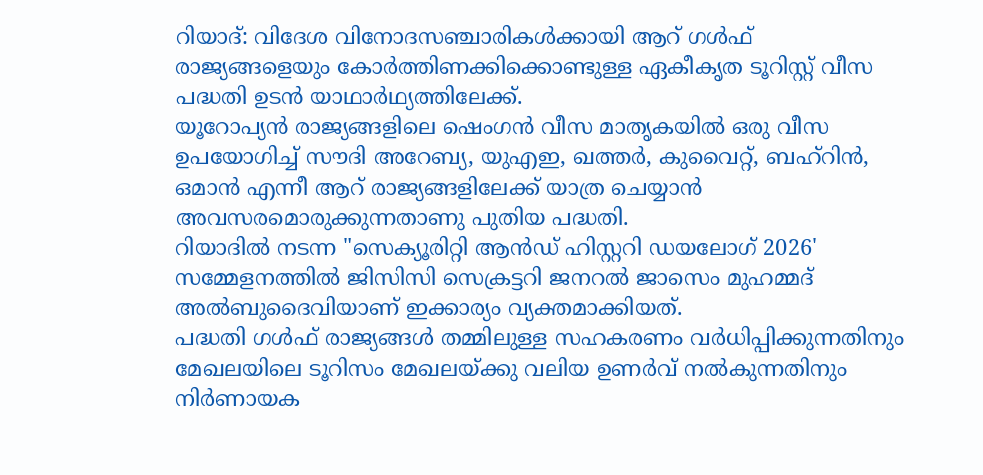റിയാദ്: വിദേശ വിനോദസഞ്ചാരികൾക്കായി ആറ് ഗൾഫ് രാജ്യങ്ങളെയും കോർത്തിണക്കിക്കൊണ്ടുള്ള ഏകീകൃത ടൂറിസ്റ്റ് വീസ പദ്ധതി ഉടൻ യാഥാർഥ്യത്തിലേക്ക്.
യൂറോപ്യൻ രാജ്യങ്ങളിലെ ഷെംഗൻ വീസ മാതൃകയിൽ ഒരു വീസ ഉപയോഗിച്ച് സൗദി അറേബ്യ, യുഎഇ, ഖത്തർ, കുവൈറ്റ്, ബഹ്റിൻ, ഒമാൻ എന്നീ ആറ് രാജ്യങ്ങളിലേക്ക് യാത്ര ചെയ്യാൻ അവസരമൊരുക്കുന്നതാണു പുതിയ പദ്ധതി.
റിയാദിൽ നടന്ന "സെക്യൂരിറ്റി ആൻഡ് ഹിസ്റ്ററി ഡയലോഗ് 2026' സമ്മേളനത്തിൽ ജിസിസി സെക്രട്ടറി ജനറൽ ജാസെം മുഹമ്മദ് അൽബുദൈവിയാണ് ഇക്കാര്യം വ്യക്തമാക്കിയത്.
പദ്ധതി ഗൾഫ് രാജ്യങ്ങൾ തമ്മിലുള്ള സഹകരണം വർധിപ്പിക്കുന്നതിനും മേഖലയിലെ ടൂറിസം മേഖലയ്ക്കു വലിയ ഉണർവ് നൽകുന്നതിനും നിർണായക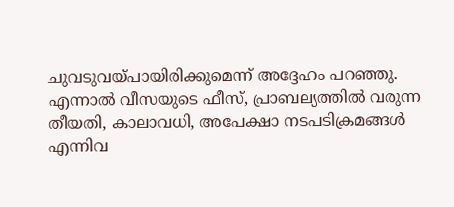ചുവടുവയ്പായിരിക്കുമെന്ന് അദ്ദേഹം പറഞ്ഞു.
എന്നാൽ വീസയുടെ ഫീസ്, പ്രാബല്യത്തിൽ വരുന്ന തീയതി, കാലാവധി, അപേക്ഷാ നടപടിക്രമങ്ങൾ എന്നിവ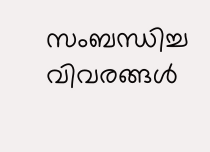സംബന്ധിച്ച വിവരങ്ങൾ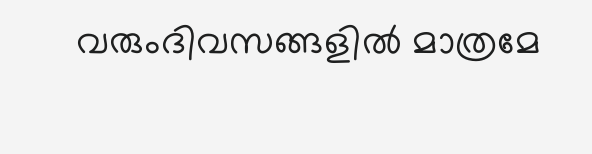വരുംദിവസങ്ങളിൽ മാത്രമേ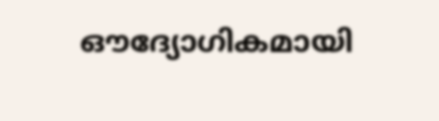ഔദ്യോഗികമായി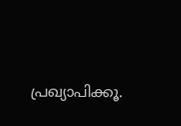പ്രഖ്യാപിക്കൂ.